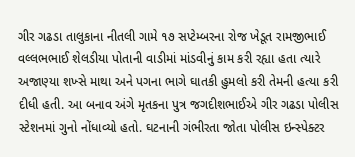ગીર ગઢડા તાલુકાના નીતલી ગામે ૧૭ સપ્ટેમ્બરના રોજ ખેડૂત રામજીભાઈ વલ્લભભાઈ શેલડીયા પોતાની વાડીમાં માંડવીનું કામ કરી રહ્યા હતા ત્યારે અજાણ્યા શખ્સે માથા અને પગના ભાગે ઘાતકી હુમલો કરી તેમની હત્યા કરી દીધી હતી. આ બનાવ અંગે મૃતકના પુત્ર જગદીશભાઈએ ગીર ગઢડા પોલીસ સ્ટેશનમાં ગુનો નોંધાવ્યો હતો. ઘટનાની ગંભીરતા જોતા પોલીસ ઇન્સ્પેક્ટર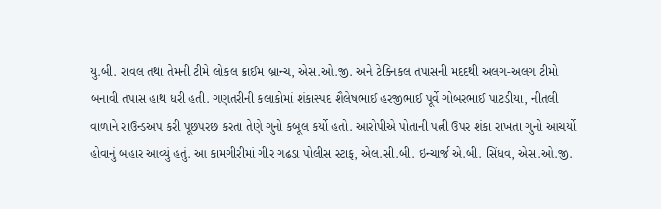યુ.બી. રાવલ તથા તેમની ટીમે લોકલ ક્રાઈમ બ્રાન્ચ, એસ.ઓ.જી. અને ટેક્નિકલ તપાસની મદદથી અલગ-અલગ ટીમો બનાવી તપાસ હાથ ધરી હતી. ગણતરીની કલાકોમાં શંકાસ્પદ શૈલેષભાઈ હરજીભાઈ પૂર્વે ગોબરભાઈ પાટડીયા, નીતલી વાળાને રાઉન્ડઅપ કરી પૂછપરછ કરતા તેણે ગુનો કબૂલ કર્યો હતો. આરોપીએ પોતાની પત્ની ઉપર શંકા રાખતા ગુનો આચર્યો હોવાનું બહાર આવ્યું હતું. આ કામગીરીમાં ગીર ગઢડા પોલીસ સ્ટાફ, એલ.સી.બી. ઇન્ચાર્જ એ.બી. સિંધવ, એસ.ઓ.જી.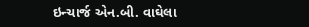ઇન્ચાર્જ એન.બી. વાઘેલા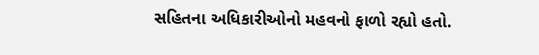સહિતના અધિકારીઓનો મહવનો ફાળો રહ્યો હતો.